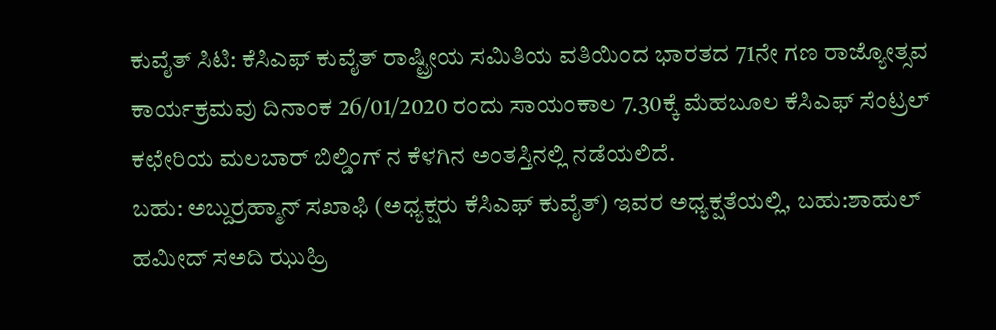ಕುವೈತ್ ಸಿಟಿ: ಕೆಸಿಎಫ್ ಕುವೈತ್ ರಾಷ್ಟ್ರೀಯ ಸಮಿತಿಯ ವತಿಯಿಂದ ಭಾರತದ 71ನೇ ಗಣ ರಾಜ್ಯೋತ್ಸವ ಕಾರ್ಯಕ್ರಮವು ದಿನಾಂಕ 26/01/2020 ರಂದು ಸಾಯಂಕಾಲ 7.30ಕ್ಕೆ ಮೆಹಬೂಲ ಕೆಸಿಎಫ್ ಸೆಂಟ್ರಲ್ ಕಛೇರಿಯ ಮಲಬಾರ್ ಬಿಲ್ಡಿಂಗ್ ನ ಕೆಳಗಿನ ಅಂತಸ್ತಿನಲ್ಲಿ ನಡೆಯಲಿದೆ.
ಬಹು: ಅಬ್ದುರ್ರಹ್ಮಾನ್ ಸಖಾಫಿ (ಅಧ್ಯಕ್ಷರು ಕೆಸಿಎಫ್ ಕುವೈತ್) ಇವರ ಅಧ್ಯಕ್ಷತೆಯಲ್ಲಿ, ಬಹು:ಶಾಹುಲ್ ಹಮೀದ್ ಸಅದಿ ಝುಹ್ರಿ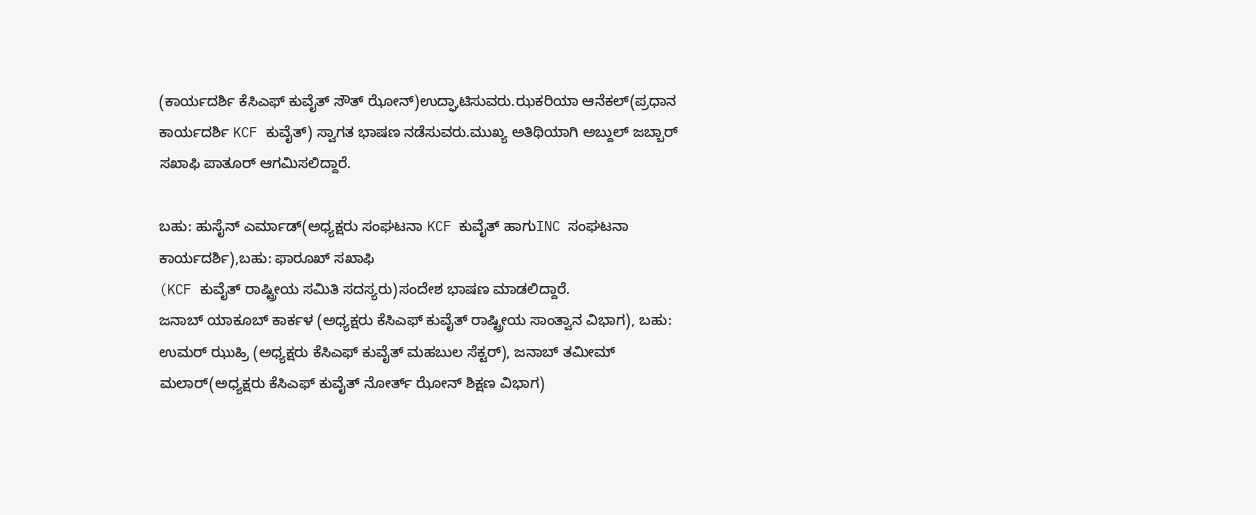(ಕಾರ್ಯದರ್ಶಿ ಕೆಸಿಎಫ್ ಕುವೈತ್ ಸೌತ್ ಝೋನ್)ಉದ್ಘಾಟಿಸುವರು.ಝಕರಿಯಾ ಆನೆಕಲ್(ಪ್ರಧಾನ ಕಾರ್ಯದರ್ಶಿ KCF ಕುವೈತ್) ಸ್ವಾಗತ ಭಾಷಣ ನಡೆಸುವರು.ಮುಖ್ಯ ಅತಿಥಿಯಾಗಿ ಅಬ್ದುಲ್ ಜಬ್ಬಾರ್ ಸಖಾಫಿ ಪಾತೂರ್ ಆಗಮಿಸಲಿದ್ದಾರೆ.

ಬಹು: ಹುಸೈನ್ ಎರ್ಮಾಡ್(ಅಧ್ಯಕ್ಷರು ಸಂಘಟನಾ KCF ಕುವೈತ್ ಹಾಗುINC ಸಂಘಟನಾ ಕಾರ್ಯದರ್ಶಿ),ಬಹು: ಫಾರೂಖ್ ಸಖಾಫಿ
(KCF ಕುವೈತ್ ರಾಷ್ಟ್ರೀಯ ಸಮಿತಿ ಸದಸ್ಯರು)ಸಂದೇಶ ಭಾಷಣ ಮಾಡಲಿದ್ದಾರೆ.
ಜನಾಬ್ ಯಾಕೂಬ್ ಕಾರ್ಕಳ (ಅಧ್ಯಕ್ಷರು ಕೆಸಿಎಫ್ ಕುವೈತ್ ರಾಷ್ಟ್ರೀಯ ಸಾಂತ್ವಾನ ವಿಭಾಗ), ಬಹು: ಉಮರ್ ಝುಹ್ರಿ (ಅಧ್ಯಕ್ಷರು ಕೆಸಿಎಫ್ ಕುವೈತ್ ಮಹಬುಲ ಸೆಕ್ಟರ್), ಜನಾಬ್ ತಮೀಮ್ ಮಲಾರ್(ಅಧ್ಯಕ್ಷರು ಕೆಸಿಎಫ್ ಕುವೈತ್ ನೋರ್ತ್ ಝೋನ್ ಶಿಕ್ಷಣ ವಿಭಾಗ)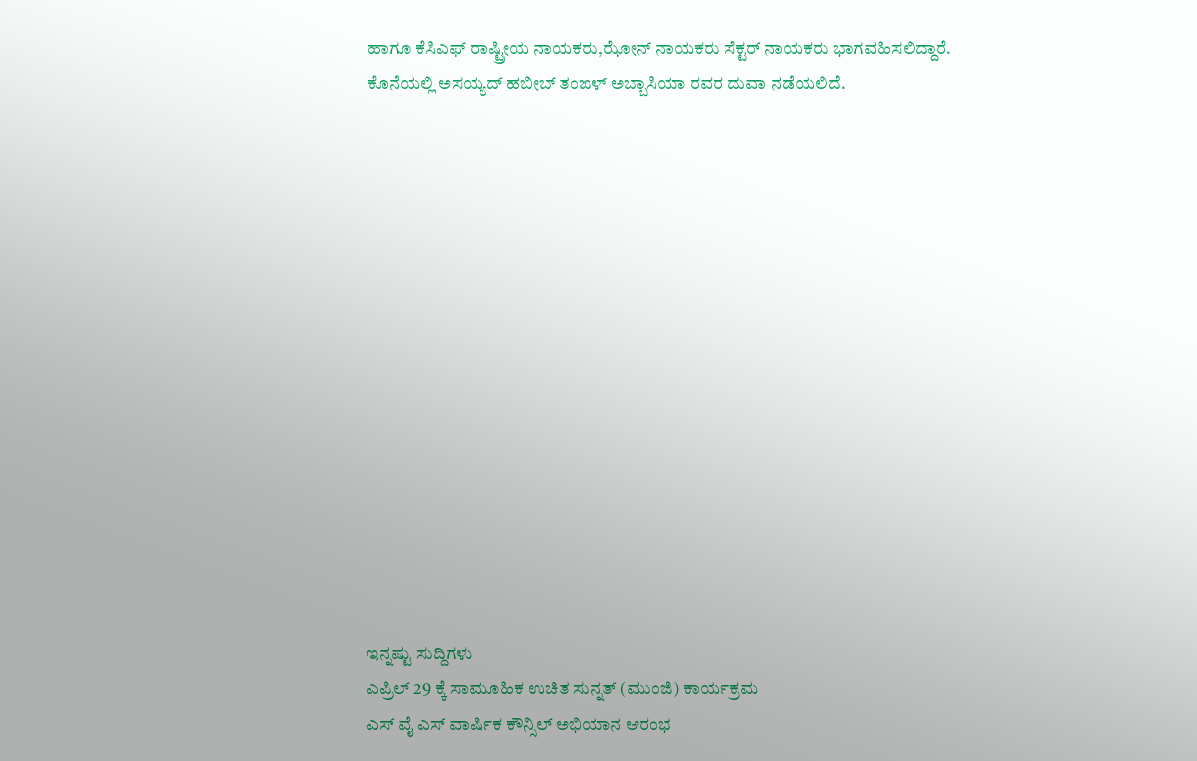ಹಾಗೂ ಕೆಸಿಎಫ್ ರಾಷ್ಟ್ರೀಯ ನಾಯಕರು,ಝೋನ್ ನಾಯಕರು ಸೆಕ್ಟರ್ ನಾಯಕರು ಭಾಗವಹಿಸಲಿದ್ದಾರೆ.
ಕೊನೆಯಲ್ಲಿ ಅಸಯ್ಯದ್ ಹಬೀಬ್ ತಂಙಳ್ ಅಬ್ಬಾಸಿಯಾ ರವರ ದುವಾ ನಡೆಯಲಿದೆ.















ಇನ್ನಷ್ಟು ಸುದ್ದಿಗಳು
ಎಪ್ರಿಲ್ 29 ಕ್ಕೆ ಸಾಮೂಹಿಕ ಉಚಿತ ಸುನ್ನತ್ (ಮುಂಜಿ) ಕಾರ್ಯಕ್ರಮ
ಎಸ್ ವೈ ಎಸ್ ವಾರ್ಷಿಕ ಕೌನ್ಸಿಲ್ ಅಭಿಯಾನ ಆರಂಭ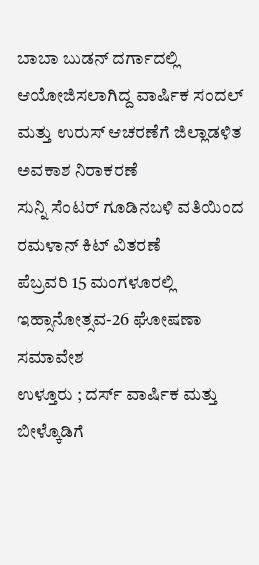ಬಾಬಾ ಬುಡನ್ ದರ್ಗಾದಲ್ಲಿ ಆಯೋಜಿಸಲಾಗಿದ್ದ ವಾರ್ಷಿಕ ಸಂದಲ್ ಮತ್ತು ಉರುಸ್ ಆಚರಣೆಗೆ ಜಿಲ್ಲಾಡಳಿತ ಅವಕಾಶ ನಿರಾಕರಣೆ
ಸುನ್ನಿ ಸೆಂಟರ್ ಗೂಡಿನಬಳಿ ವತಿಯಿಂದ ರಮಳಾನ್ ಕಿಟ್ ವಿತರಣೆ
ಪೆಬ್ರವರಿ 15 ಮಂಗಳೂರಲ್ಲಿ ಇಹ್ಸಾನೋತ್ಸವ-26 ಘೋಷಣಾ ಸಮಾವೇಶ
ಉಳ್ತೂರು ; ದರ್ಸ್ ವಾರ್ಷಿಕ ಮತ್ತು ಬೀಳ್ಕೊಡಿಗೆ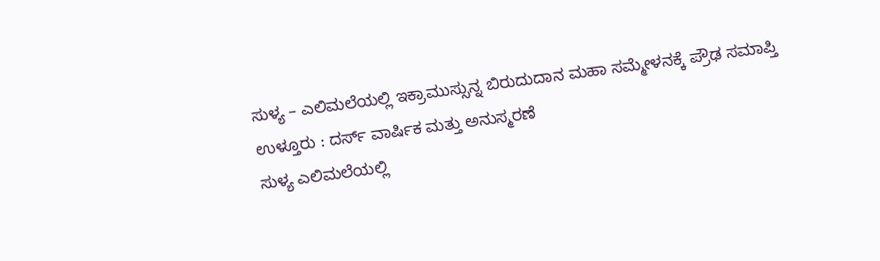ಸುಳ್ಯ – ಎಲಿಮಲೆಯಲ್ಲಿ ಇಕ್ರಾಮುಸ್ಸುನ್ನ ಬಿರುದುದಾನ ಮಹಾ ಸಮ್ಮೇಳನಕ್ಕೆ ಪ್ರೌಢ ಸಮಾಪ್ತಿ
ಉಳ್ತೂರು : ದರ್ಸ್ ವಾರ್ಷಿಕ ಮತ್ತು ಅನುಸ್ಮರಣೆ
ಸುಳ್ಯ ಎಲಿಮಲೆಯಲ್ಲಿ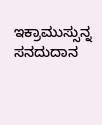ಇಕ್ರಾಮುಸ್ಸುನ್ನ ಸನದುದಾನ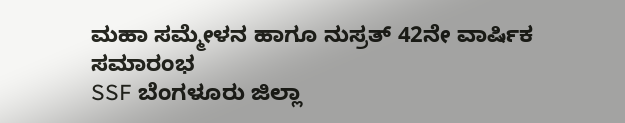ಮಹಾ ಸಮ್ಮೇಳನ ಹಾಗೂ ನುಸ್ರತ್ 42ನೇ ವಾರ್ಷಿಕ ಸಮಾರಂಭ
SSF ಬೆಂಗಳೂರು ಜಿಲ್ಲಾ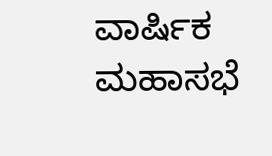ವಾರ್ಷಿಕ ಮಹಾಸಭೆ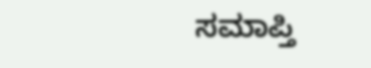ಸಮಾಪ್ತಿ